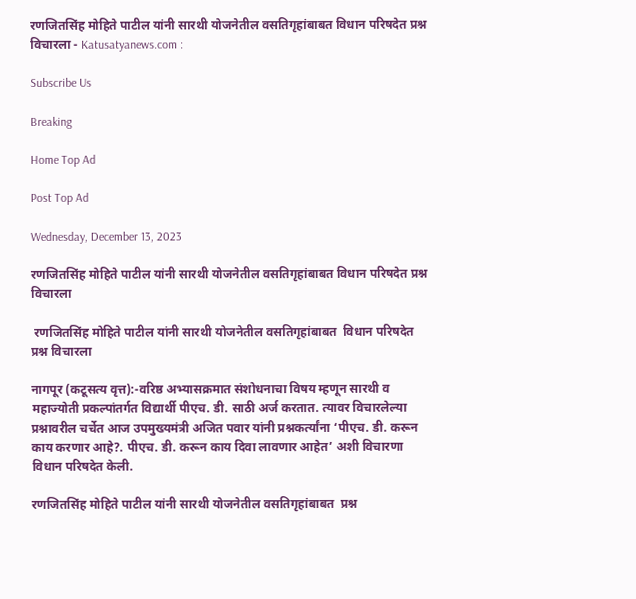रणजितसिंह मोहिते पाटील यांनी सारथी योजनेतील वसतिगृहांबाबत विधान परिषदेत प्रश्न विचारला - Katusatyanews.com :

Subscribe Us

Breaking

Home Top Ad

Post Top Ad

Wednesday, December 13, 2023

रणजितसिंह मोहिते पाटील यांनी सारथी योजनेतील वसतिगृहांबाबत विधान परिषदेत प्रश्न विचारला

 रणजितसिंह मोहिते पाटील यांनी सारथी योजनेतील वसतिगृहांबाबत  विधान परिषदेत  प्रश्न विचारला

नागपूर (कटूसत्य वृत्त):-वरिष्ठ अभ्यासक्रमात संशोधनाचा विषय म्हणून सारथी व महाज्योती प्रकल्पांतर्गत विद्यार्थी पीएच. डी. साठी अर्ज करतात. त्यावर विचारलेल्या प्रश्नावरील चर्चेत आज उपमुख्यमंत्री अजित पवार यांनी प्रश्नकर्त्यांना ‘पीएच. डी. करून काय करणार आहे?. पीएच. डी. करून काय दिवा लावणार आहेत’ अशी विचारणा विधान परिषदेत केली.

रणजितसिंह मोहिते पाटील यांनी सारथी योजनेतील वसतिगृहांबाबत  प्रश्न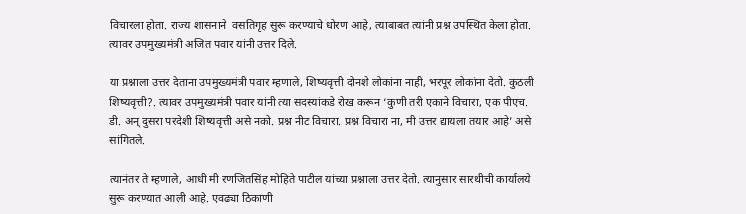विचारला होता. राज्य शासनाने  वसतिगृह सुरू करण्याचे धोरण आहे, त्याबाबत त्यांनी प्रश्न उपस्थित केला होता. त्यावर उपमुख्यमंत्री अजित पवार यांनी उत्तर दिले.

या प्रश्नाला उत्तर देताना उपमुख्यमंत्री पवार म्हणाले, शिष्यवृत्ती दोनशे लोकांना नाही, भरपूर लोकांना देतो. कुठली शिष्यवृत्ती?. त्यावर उपमुख्यमंत्री पवार यांनी त्या सदस्यांकडे रोख करून ‘कुणी तरी एकाने विचारा, एक पीएच. डी. अन् दुसरा परदेशी शिष्यवृत्ती असे नको. प्रश्न नीट विचारा. प्रश्न विचारा ना, मी उत्तर द्यायला तयार आहे’ असे सांगितले.

त्यानंतर ते म्हणाले, आधी मी रणजितसिंह मोहिते पाटील यांच्या प्रश्नाला उत्तर देतो. त्यानुसार सारथीची कार्यालये सुरू करण्यात आली आहे. एवढ्या ठिकाणी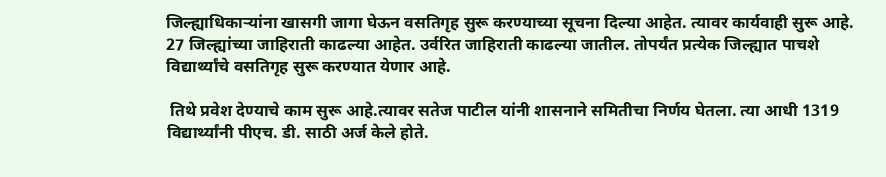जिल्ह्याधिकाऱ्यांना खासगी जागा घेऊन वसतिगृह सुरू करण्याच्या सूचना दिल्या आहेत. त्यावर कार्यवाही सुरू आहे. 27 जिल्ह्यांच्या जाहिराती काढल्या आहेत. उर्वरित जाहिराती काढल्या जातील. तोपर्यंत प्रत्येक जिल्ह्यात पाचशे विद्यार्थ्यांचे वसतिगृह सुरू करण्यात येणार आहे.

 तिथे प्रवेश देण्याचे काम सुरू आहे.त्यावर सतेज पाटील यांनी शासनाने समितीचा निर्णय घेतला. त्या आधी 1319 विद्यार्थ्यांनी पीएच. डी. साठी अर्ज केले होते.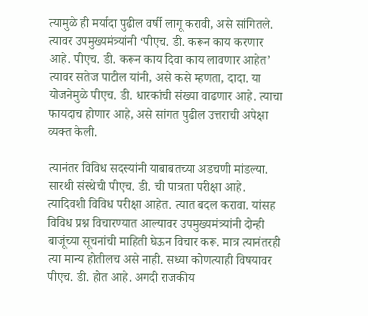त्यामुळे ही मर्यादा पुढील वर्षी लागू करावी, असे सांगितले. त्यावर उपमुख्यमंत्र्यांनी ‘पीएच. डी. करून काय करणार आहे. पीएच. डी. करून काय दिवा काय लावणार आहेत’ त्यावर सतेज पाटील यांनी, असे कसे म्हणता, दादा. या योजनेमुळे पीएच. डी. धारकांची संख्या वाढणार आहे. त्याचा फायदाच होणार आहे, असे सांगत पुढील उत्तराची अपेक्षा व्यक्त केली.

त्यानंतर विविध सदस्यांनी याबाबतच्या अडचणी मांडल्या. सारथी संस्थेची पीएच. डी. ची पात्रता परीक्षा आहे. त्यादिवशी विविध परीक्षा आहेत. त्यात बदल करावा. यांसह विविध प्रश्न विचारण्यात आल्यावर उपमुख्यमंत्र्यांनी दोन्ही बाजूंच्या सूचनांची माहिती घेऊन विचार करू. मात्र त्यानंतरही त्या मान्य होतीलच असे नाही. सध्या कोणत्याही विषयावर पीएच. डी. होत आहे. अगदी राजकीय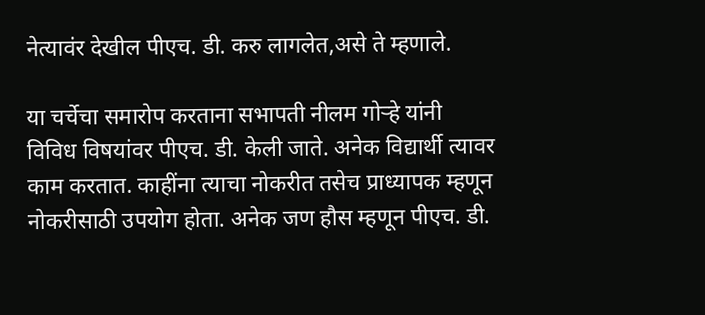नेत्यावंर देखील पीएच. डी. करु लागलेत,असे ते म्हणाले.

या चर्चेचा समारोप करताना सभापती नीलम गोऱ्हे यांनी विविध विषयांवर पीएच. डी. केली जाते. अनेक विद्यार्थी त्यावर काम करतात. काहींना त्याचा नोकरीत तसेच प्राध्यापक म्हणून नोकरीसाठी उपयोग होता. अनेक जण हौस म्हणून पीएच. डी.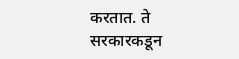करतात. ते सरकारकडून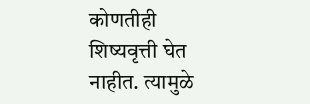कोणतीही शिष्यवृत्ती घेत नाहीत. त्यामुळे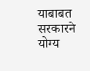याबाबत सरकारने योग्य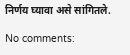निर्णय घ्यावा असे सांगितले.

No comments: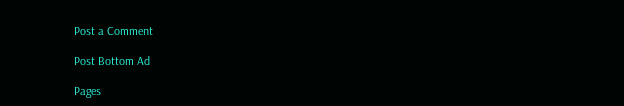Post a Comment

Post Bottom Ad

Pages